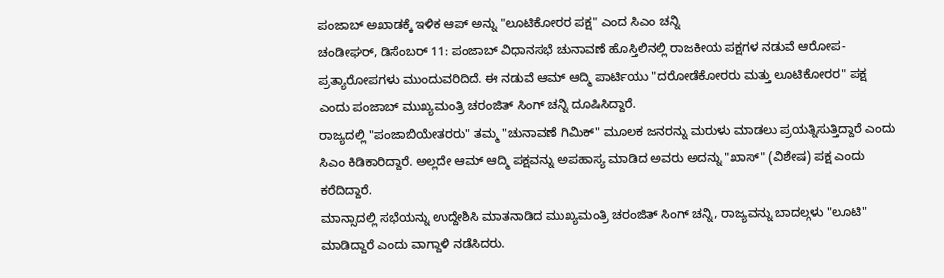ಪಂಜಾಬ್ ಅಖಾಡಕ್ಕೆ ಇಳಿಕ ಆಪ್ ಅನ್ನು "ಲೂಟಿಕೋರರ ಪಕ್ಷ" ಎಂದ ಸಿಎಂ ಚನ್ನಿ
ಚಂಡೀಘರ್, ಡಿಸೆಂಬರ್ 11: ಪಂಜಾಬ್ ವಿಧಾನಸಭೆ ಚುನಾವಣೆ ಹೊಸ್ತಿಲಿನಲ್ಲಿ ರಾಜಕೀಯ ಪಕ್ಷಗಳ ನಡುವೆ ಆರೋಪ-ಪ್ರತ್ಯಾರೋಪಗಳು ಮುಂದುವರಿದಿದೆ. ಈ ನಡುವೆ ಆಮ್ ಆದ್ಮಿ ಪಾರ್ಟಿಯು "ದರೋಡೆಕೋರರು ಮತ್ತು ಲೂಟಿಕೋರರ" ಪಕ್ಷ ಎಂದು ಪಂಜಾಬ್ ಮುಖ್ಯಮಂತ್ರಿ ಚರಂಜಿತ್ ಸಿಂಗ್ ಚನ್ನಿ ದೂಷಿಸಿದ್ದಾರೆ.
ರಾಜ್ಯದಲ್ಲಿ "ಪಂಜಾಬಿಯೇತರರು" ತಮ್ಮ "ಚುನಾವಣೆ ಗಿಮಿಕ್" ಮೂಲಕ ಜನರನ್ನು ಮರುಳು ಮಾಡಲು ಪ್ರಯತ್ನಿಸುತ್ತಿದ್ದಾರೆ ಎಂದು ಸಿಎಂ ಕಿಡಿಕಾರಿದ್ದಾರೆ. ಅಲ್ಲದೇ ಆಮ್ ಆದ್ಮಿ ಪಕ್ಷವನ್ನು ಅಪಹಾಸ್ಯ ಮಾಡಿದ ಅವರು ಅದನ್ನು "ಖಾಸ್" (ವಿಶೇಷ) ಪಕ್ಷ ಎಂದು ಕರೆದಿದ್ದಾರೆ.
ಮಾನ್ಸಾದಲ್ಲಿ ಸಭೆಯನ್ನು ಉದ್ದೇಶಿಸಿ ಮಾತನಾಡಿದ ಮುಖ್ಯಮಂತ್ರಿ ಚರಂಜಿತ್ ಸಿಂಗ್ ಚನ್ನಿ, ರಾಜ್ಯವನ್ನು ಬಾದಲ್ಗಳು "ಲೂಟಿ" ಮಾಡಿದ್ದಾರೆ ಎಂದು ವಾಗ್ದಾಳಿ ನಡೆಸಿದರು.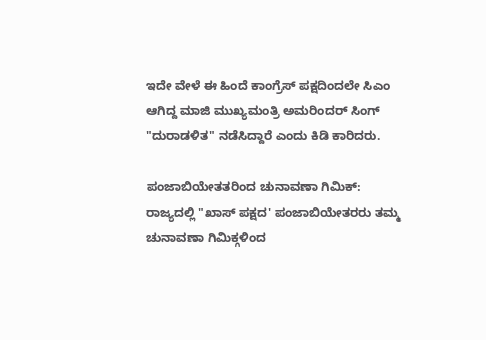ಇದೇ ವೇಳೆ ಈ ಹಿಂದೆ ಕಾಂಗ್ರೆಸ್ ಪಕ್ಷದಿಂದಲೇ ಸಿಎಂ ಆಗಿದ್ದ ಮಾಜಿ ಮುಖ್ಯಮಂತ್ರಿ ಅಮರಿಂದರ್ ಸಿಂಗ್ "ದುರಾಡಳಿತ" ನಡೆಸಿದ್ದಾರೆ ಎಂದು ಕಿಡಿ ಕಾರಿದರು.

ಪಂಜಾಬಿಯೇತತರಿಂದ ಚುನಾವಣಾ ಗಿಮಿಕ್:
ರಾಜ್ಯದಲ್ಲಿ "ಖಾಸ್ ಪಕ್ಷದ' ಪಂಜಾಬಿಯೇತರರು ತಮ್ಮ ಚುನಾವಣಾ ಗಿಮಿಕ್ಗಳಿಂದ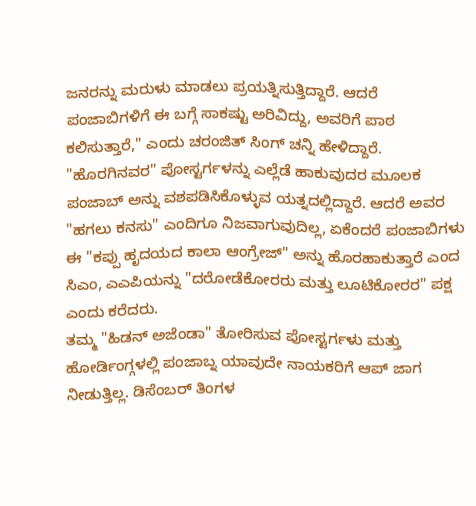ಜನರನ್ನು ಮರುಳು ಮಾಡಲು ಪ್ರಯತ್ನಿಸುತ್ತಿದ್ದಾರೆ. ಆದರೆ ಪಂಜಾಬಿಗಳಿಗೆ ಈ ಬಗ್ಗೆ ಸಾಕಷ್ಟು ಅರಿವಿದ್ದು, ಅವರಿಗೆ ಪಾಠ ಕಲಿಸುತ್ತಾರೆ," ಎಂದು ಚರಂಜಿತ್ ಸಿಂಗ್ ಚನ್ನಿ ಹೇಳಿದ್ದಾರೆ.
"ಹೊರಗಿನವರ" ಪೋಸ್ಟರ್ಗಳನ್ನು ಎಲ್ಲೆಡೆ ಹಾಕುವುದರ ಮೂಲಕ ಪಂಜಾಬ್ ಅನ್ನು ವಶಪಡಿಸಿಕೊಳ್ಳುವ ಯತ್ನದಲ್ಲಿದ್ದಾರೆ. ಆದರೆ ಅವರ "ಹಗಲು ಕನಸು" ಎಂದಿಗೂ ನಿಜವಾಗುವುದಿಲ್ಲ, ಏಕೆಂದರೆ ಪಂಜಾಬಿಗಳು ಈ "ಕಪ್ಪು ಹೃದಯದ ಕಾಲಾ ಆಂಗ್ರೇಜ್" ಅನ್ನು ಹೊರಹಾಕುತ್ತಾರೆ ಎಂದ ಸಿಎಂ, ಎಎಪಿಯನ್ನು "ದರೋಡೆಕೋರರು ಮತ್ತು ಲೂಟಿಕೋರರ" ಪಕ್ಷ ಎಂದು ಕರೆದರು.
ತಮ್ಮ "ಹಿಡನ್ ಅಜೆಂಡಾ" ತೋರಿಸುವ ಪೋಸ್ಟರ್ಗಳು ಮತ್ತು ಹೋರ್ಡಿಂಗ್ಗಳಲ್ಲಿ ಪಂಜಾಬ್ನ ಯಾವುದೇ ನಾಯಕರಿಗೆ ಆಪ್ ಜಾಗ ನೀಡುತ್ತಿಲ್ಲ. ಡಿಸೆಂಬರ್ ತಿಂಗಳ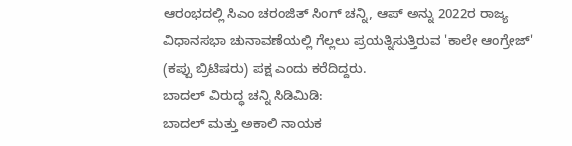ಆರಂಭದಲ್ಲಿ ಸಿಎಂ ಚರಂಜಿತ್ ಸಿಂಗ್ ಚನ್ನಿ, ಆಪ್ ಅನ್ನು 2022ರ ರಾಜ್ಯ ವಿಧಾನಸಭಾ ಚುನಾವಣೆಯಲ್ಲಿ ಗೆಲ್ಲಲು ಪ್ರಯತ್ನಿಸುತ್ತಿರುವ 'ಕಾಲೇ ಆಂಗ್ರೇಜ್' (ಕಪ್ಪು ಬ್ರಿಟಿಷರು) ಪಕ್ಷ ಎಂದು ಕರೆದಿದ್ದರು.
ಬಾದಲ್ ವಿರುದ್ಧ ಚನ್ನಿ ಸಿಡಿಮಿಡಿ:
ಬಾದಲ್ ಮತ್ತು ಅಕಾಲಿ ನಾಯಕ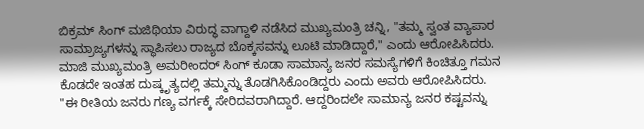ಬಿಕ್ರಮ್ ಸಿಂಗ್ ಮಜಿಥಿಯಾ ವಿರುದ್ಧ ವಾಗ್ದಾಳಿ ನಡೆಸಿದ ಮುಖ್ಯಮಂತ್ರಿ ಚನ್ನಿ, "ತಮ್ಮ ಸ್ವಂತ ವ್ಯಾಪಾರ ಸಾಮ್ರಾಜ್ಯಗಳನ್ನು ಸ್ಥಾಪಿಸಲು ರಾಜ್ಯದ ಬೊಕ್ಕಸವನ್ನು ಲೂಟಿ ಮಾಡಿದ್ದಾರೆ," ಎಂದು ಆರೋಪಿಸಿದರು. ಮಾಜಿ ಮುಖ್ಯಮಂತ್ರಿ ಅಮರೀಂದರ್ ಸಿಂಗ್ ಕೂಡಾ ಸಾಮಾನ್ಯ ಜನರ ಸಮಸ್ಯೆಗಳಿಗೆ ಕಿಂಚಿತ್ತೂ ಗಮನ ಕೊಡದೇ ಇಂತಹ ದುಷ್ಕೃತ್ಯದಲ್ಲಿ ತಮ್ಮನ್ನು ತೊಡಗಿಸಿಕೊಂಡಿದ್ದರು ಎಂದು ಅವರು ಆರೋಪಿಸಿದರು.
"ಈ ರೀತಿಯ ಜನರು ಗಣ್ಯ ವರ್ಗಕ್ಕೆ ಸೇರಿದವರಾಗಿದ್ದಾರೆ. ಆದ್ದರಿಂದಲೇ ಸಾಮಾನ್ಯ ಜನರ ಕಷ್ಟವನ್ನು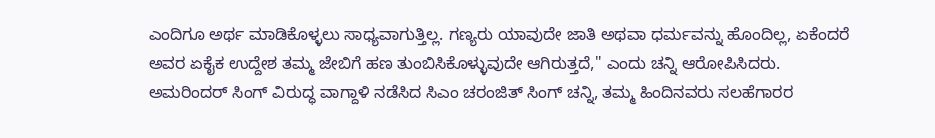ಎಂದಿಗೂ ಅರ್ಥ ಮಾಡಿಕೊಳ್ಳಲು ಸಾಧ್ಯವಾಗುತ್ತಿಲ್ಲ. ಗಣ್ಯರು ಯಾವುದೇ ಜಾತಿ ಅಥವಾ ಧರ್ಮವನ್ನು ಹೊಂದಿಲ್ಲ, ಏಕೆಂದರೆ ಅವರ ಏಕೈಕ ಉದ್ದೇಶ ತಮ್ಮ ಜೇಬಿಗೆ ಹಣ ತುಂಬಿಸಿಕೊಳ್ಳುವುದೇ ಆಗಿರುತ್ತದೆ," ಎಂದು ಚನ್ನಿ ಆರೋಪಿಸಿದರು.
ಅಮರಿಂದರ್ ಸಿಂಗ್ ವಿರುದ್ಧ ವಾಗ್ದಾಳಿ ನಡೆಸಿದ ಸಿಎಂ ಚರಂಜಿತ್ ಸಿಂಗ್ ಚನ್ನಿ, ತಮ್ಮ ಹಿಂದಿನವರು ಸಲಹೆಗಾರರ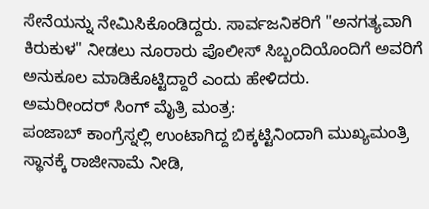ಸೇನೆಯನ್ನು ನೇಮಿಸಿಕೊಂಡಿದ್ದರು. ಸಾರ್ವಜನಿಕರಿಗೆ "ಅನಗತ್ಯವಾಗಿ ಕಿರುಕುಳ" ನೀಡಲು ನೂರಾರು ಪೊಲೀಸ್ ಸಿಬ್ಬಂದಿಯೊಂದಿಗೆ ಅವರಿಗೆ ಅನುಕೂಲ ಮಾಡಿಕೊಟ್ಟಿದ್ದಾರೆ ಎಂದು ಹೇಳಿದರು.
ಅಮರೀಂದರ್ ಸಿಂಗ್ ಮೈತ್ರಿ ಮಂತ್ರ:
ಪಂಜಾಬ್ ಕಾಂಗ್ರೆಸ್ನಲ್ಲಿ ಉಂಟಾಗಿದ್ದ ಬಿಕ್ಕಟ್ಟಿನಿಂದಾಗಿ ಮುಖ್ಯಮಂತ್ರಿ ಸ್ಥಾನಕ್ಕೆ ರಾಜೀನಾಮೆ ನೀಡಿ,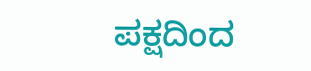ಪಕ್ಷದಿಂದ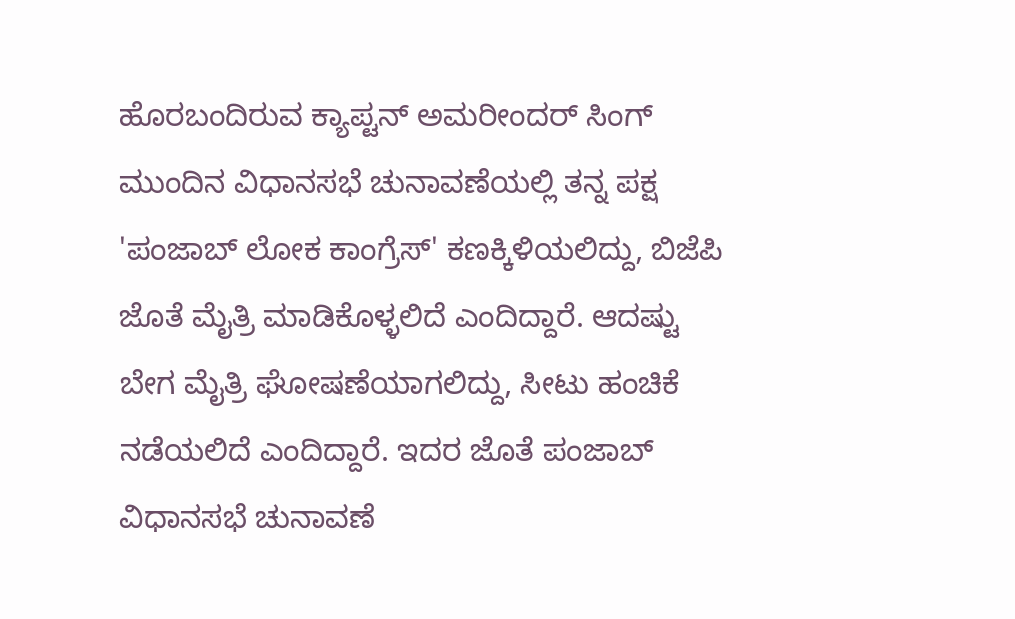ಹೊರಬಂದಿರುವ ಕ್ಯಾಪ್ಟನ್ ಅಮರೀಂದರ್ ಸಿಂಗ್ ಮುಂದಿನ ವಿಧಾನಸಭೆ ಚುನಾವಣೆಯಲ್ಲಿ ತನ್ನ ಪಕ್ಷ 'ಪಂಜಾಬ್ ಲೋಕ ಕಾಂಗ್ರೆಸ್' ಕಣಕ್ಕಿಳಿಯಲಿದ್ದು, ಬಿಜೆಪಿ ಜೊತೆ ಮೈತ್ರಿ ಮಾಡಿಕೊಳ್ಳಲಿದೆ ಎಂದಿದ್ದಾರೆ. ಆದಷ್ಟು ಬೇಗ ಮೈತ್ರಿ ಘೋಷಣೆಯಾಗಲಿದ್ದು, ಸೀಟು ಹಂಚಿಕೆ ನಡೆಯಲಿದೆ ಎಂದಿದ್ದಾರೆ. ಇದರ ಜೊತೆ ಪಂಜಾಬ್ ವಿಧಾನಸಭೆ ಚುನಾವಣೆ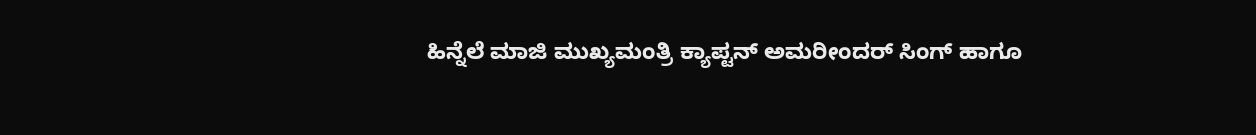ಹಿನ್ನೆಲೆ ಮಾಜಿ ಮುಖ್ಯಮಂತ್ರಿ ಕ್ಯಾಪ್ಟನ್ ಅಮರೀಂದರ್ ಸಿಂಗ್ ಹಾಗೂ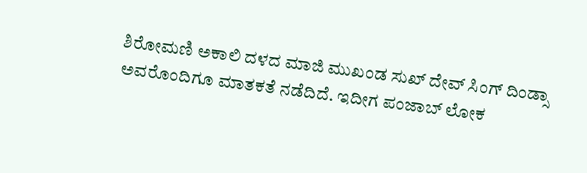ಶಿರೋಮಣಿ ಅಕಾಲಿ ದಳದ ಮಾಜಿ ಮುಖಂಡ ಸುಖ್ ದೇವ್ ಸಿಂಗ್ ದಿಂಡ್ಸಾ ಅವರೊಂದಿಗೂ ಮಾತಕತೆ ನಡೆದಿದೆ. ಇದೀಗ ಪಂಜಾಬ್ ಲೋಕ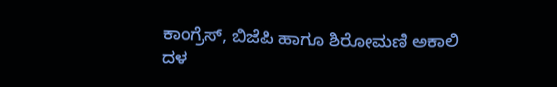ಕಾಂಗ್ರೆಸ್, ಬಿಜೆಪಿ ಹಾಗೂ ಶಿರೋಮಣಿ ಅಕಾಲಿ ದಳ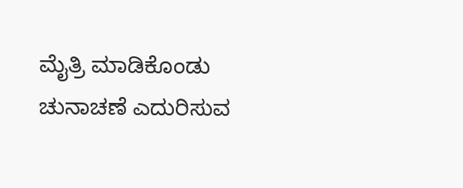ಮೈತ್ರಿ ಮಾಡಿಕೊಂಡು ಚುನಾಚಣೆ ಎದುರಿಸುವ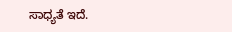ಸಾಧ್ಯತೆ ಇದೆ.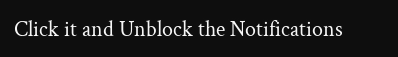Click it and Unblock the Notifications